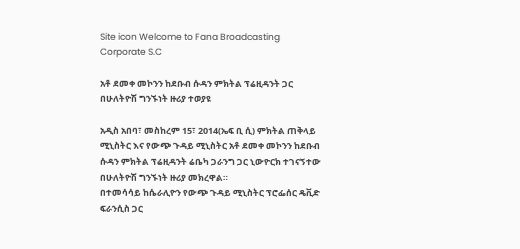Site icon Welcome to Fana Broadcasting Corporate S.C

አቶ ደመቀ መኮንን ከደቡብ ሱዳን ምክትል ፕሬዚዳንት ጋር በሁለትዮሽ ግንኙነት ዙሪያ ተወያዩ

አዲስ አበባ፣ መስከረም 15፣ 2014(ኤፍ ቢ ሲ) ምክትል ጠቅላይ ሚኒስትር እና የውጭ ጉዳይ ሚኒስትር አቶ ደመቀ መኮንን ከደቡብ ሱዳን ምክትል ፕሬዚዳንት ሬቤካ ጋራንግ ጋር ኒውዮርክ ተገናኝተው በሁለትዮሽ ግንኙነት ዙሪያ መክረዋል።
በተመሳሳይ ከሴራሊዮን የውጭ ጉዳይ ሚኒስትር ፕሮፌሰር ዴቪድ ፍራንሲስ ጋር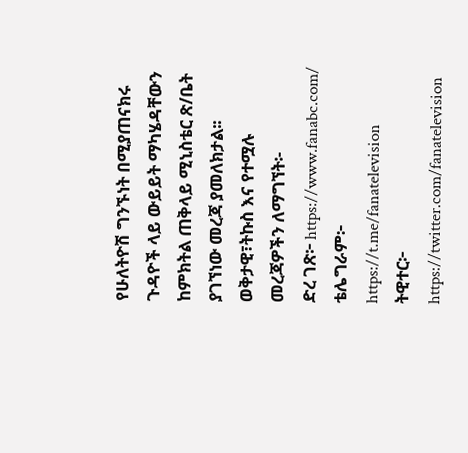የሁለትዮሽ ግንኙነት በሚያጠናክሩ ጉዳዮች ላይ ውይይት ማካሄዳቸውን ከምክትል ጠቅላይ ሚኒስቴር ጽ/ቤት ያገኘነው መረጃ ያመለክታል፡፡
ወቅታዊ፣ትኩስ እና የተሟሉ መረጃዎችን ለማግኘት፡-
ድረ ገጽ፦ https://www.fanabc.com/
ቴሌግራም፦ https://t.me/fanatelevision
ትዊተር፦ https://twitter.com/fanatelevision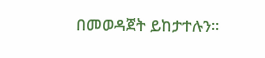በመወዳጀት ይከታተሉን፡፡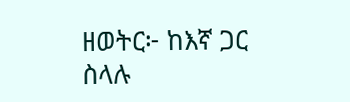ዘወትር፦ ከእኛ ጋር ስላሉ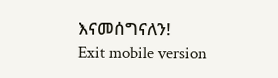እናመሰግናለን!
Exit mobile version